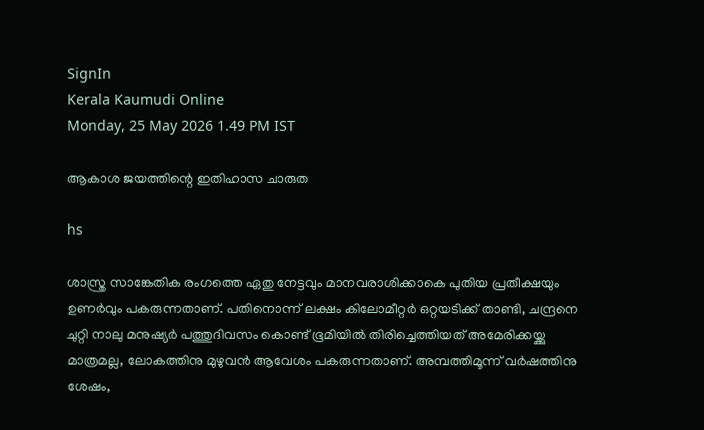SignIn
Kerala Kaumudi Online
Monday, 25 May 2026 1.49 PM IST

ആകാശ ജയത്തിന്റെ ഇതിഹാസ ചാരുത

hs

ശാസ്ത്ര സാങ്കേതിക രംഗത്തെ ഏതു നേട്ടവും മാനവരാശിക്കാകെ പുതിയ പ്രതീക്ഷയും ഉണർവും പകരുന്നതാണ്. പതിനൊന്ന് ലക്ഷം കിലോമീറ്റർ ഒറ്റയടിക്ക് താണ്ടി, ചന്ദ്രനെ ചുറ്റി നാലു മനുഷ്യർ പത്തുദിവസം കൊണ്ട് ഭൂമിയിൽ തിരിച്ചെത്തിയത് അമേരിക്കയ്ക്കു മാത്രമല്ല, ലോകത്തിനു മുഴുവൻ ആവേശം പകരുന്നതാണ്. അമ്പത്തിമൂന്ന് വർഷത്തിനു ശേഷം,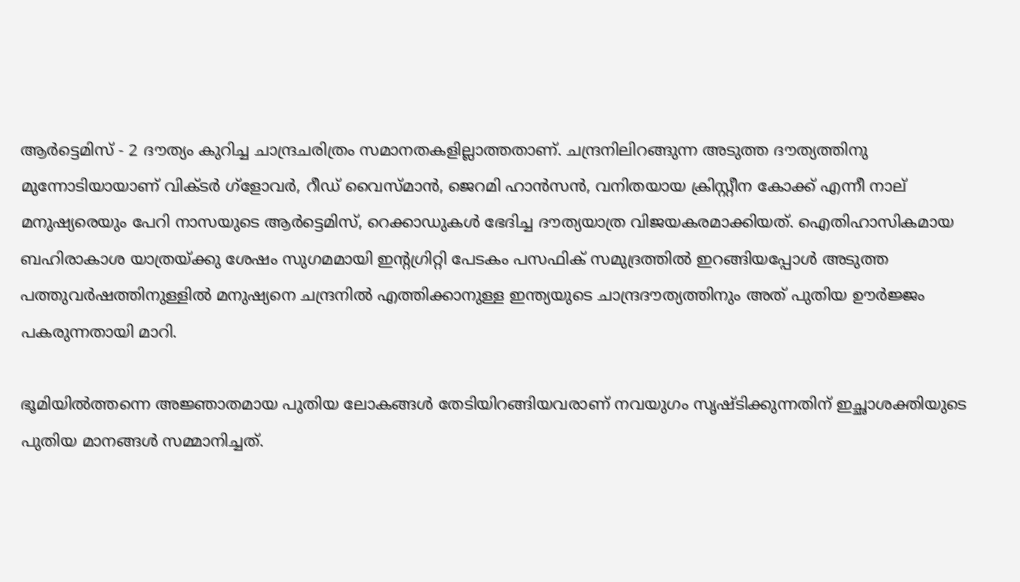ആർട്ടെമിസ് - 2 ദൗത്യം കുറിച്ച ചാന്ദ്രചരിത്രം സമാനതകളില്ലാത്തതാണ്. ചന്ദ്രനിലിറങ്ങുന്ന അടുത്ത ദൗത്യത്തിനു മുന്നോടിയായാണ് വിക്ടർ ഗ്ളോവർ, റീഡ് വൈസ്‌മാൻ, ജെറമി ഹാൻസൻ, വനിതയായ ക്രിസ്റ്റീന കോക്ക് എന്നീ നാല് മനുഷ്യരെയും പേറി നാസയുടെ ആർട്ടെമിസ്, റെക്കാഡുകൾ ഭേദിച്ച ദൗത്യയാത്ര വിജയകരമാക്കിയത്. ഐതിഹാസികമായ ബഹിരാകാശ യാത്രയ്ക്കു ശേഷം സുഗമമായി ഇന്റഗ്രിറ്റി പേടകം പസഫിക് സമുദ്രത്തിൽ ഇറങ്ങിയപ്പോൾ അടുത്ത പത്തുവർഷത്തിനുള്ളിൽ മനുഷ്യനെ ചന്ദ്രനിൽ എത്തിക്കാനുള്ള ഇന്ത്യയുടെ ചാന്ദ്രദൗത്യത്തിനും അത് പുതിയ ഊർജ്ജം പകരുന്നതായി മാറി.

ഭൂമിയിൽത്തന്നെ അജ്ഞാതമായ പുതിയ ലോകങ്ങൾ തേടിയിറങ്ങിയവരാണ് നവയുഗം സൃഷ്ടിക്കുന്നതിന് ഇച്ഛാശക്തിയുടെ പുതിയ മാനങ്ങൾ സമ്മാനിച്ചത്.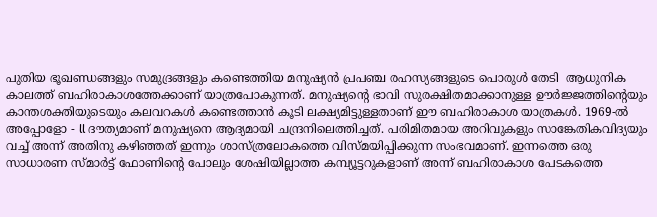പുതിയ ഭൂഖണ്ഡങ്ങളും സമുദ്രങ്ങളും കണ്ടെത്തിയ മനുഷ്യൻ പ്രപഞ്ച രഹസ്യങ്ങളുടെ പൊരുൾ തേടി ‌ ആധുനിക കാലത്ത് ബഹിരാകാശത്തേക്കാണ് യാത്രപോകുന്നത്. മനുഷ്യന്റെ ഭാവി സുരക്ഷിതമാക്കാനുള്ള ഊർജ്ജത്തിന്റെയും കാന്തശക്തിയുടെയും കലവറകൾ കണ്ടെത്താൻ കൂടി ലക്ഷ്യമിട്ടുള്ളതാണ് ഈ ബഹിരാകാശ യാത്രകൾ. 1969-ൽ അപ്പോളോ - ll ദൗത്യമാണ് മനുഷ്യനെ ആദ്യമായി ചന്ദ്രനിലെത്തിച്ചത്. പരിമിതമായ അറിവുകളും സാങ്കേതികവിദ്യയും വച്ച് അന്ന് അതിനു കഴിഞ്ഞത് ഇന്നും ശാസ്‌ത്രലോകത്തെ വിസ്‌മയിപ്പിക്കുന്ന സംഭവമാണ്. ഇന്നത്തെ ഒരു സാധാരണ സ്‌മാർട്ട് ഫോണിന്റെ പോലും ശേഷിയില്ലാത്ത കമ്പ്യൂട്ടറുകളാണ് അന്ന് ബഹിരാകാശ പേടകത്തെ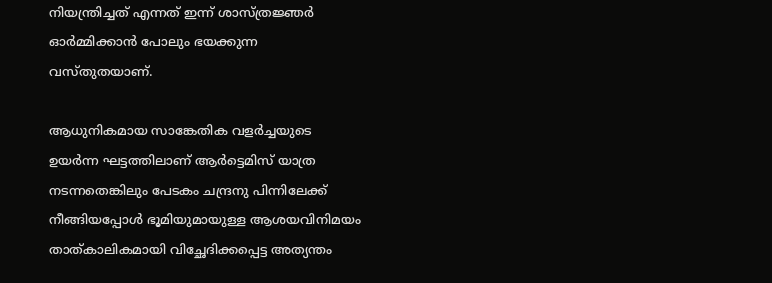നിയന്ത്രിച്ചത് എന്നത് ഇന്ന് ശാസ്‌ത്രജ്ഞർ ഓർമ്മിക്കാൻ പോലും ഭയക്കുന്ന വസ്തുതയാണ്.

ആധുനികമായ സാങ്കേതിക വളർച്ചയുടെ ഉയർന്ന ഘട്ടത്തിലാണ് ആർട്ടെമിസ് യാത്ര നടന്നതെങ്കിലും പേടകം ചന്ദ്രനു പിന്നിലേക്ക് നീങ്ങിയപ്പോൾ ഭൂമിയുമായുള്ള ആശയവിനിമയം താത്‌കാലികമായി വിച്ഛേദിക്കപ്പെട്ട അത്യന്തം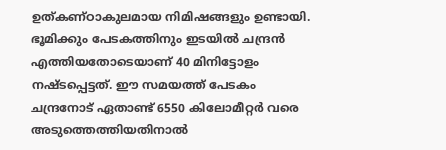ഉത്കണ്ഠാകുലമായ നിമിഷങ്ങളും ഉണ്ടായി. ഭൂമിക്കും പേടകത്തിനും ഇടയിൽ ചന്ദ്രൻ എത്തിയതോടെയാണ് 40 മിനിട്ടോളം നഷ്ടപ്പെട്ടത്. ഈ സമയത്ത് പേടകം ചന്ദ്രനോട് ഏതാണ്ട് 6550 കിലോമീറ്റർ വരെ അടുത്തെത്തിയതിനാൽ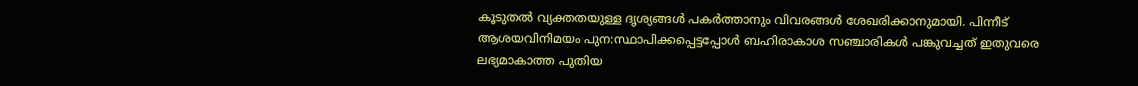കൂടുതൽ വ്യക്തതയുള്ള ദൃശ്യങ്ങൾ പകർത്താനും വിവരങ്ങൾ ശേഖരിക്കാനുമായി. പിന്നീട് ആശയവിനിമയം പുന:സ്ഥാപിക്കപ്പെട്ടപ്പോൾ ബഹിരാകാശ സഞ്ചാരികൾ പങ്കുവച്ചത് ഇതുവരെ ലഭ്യമാകാത്ത പുതിയ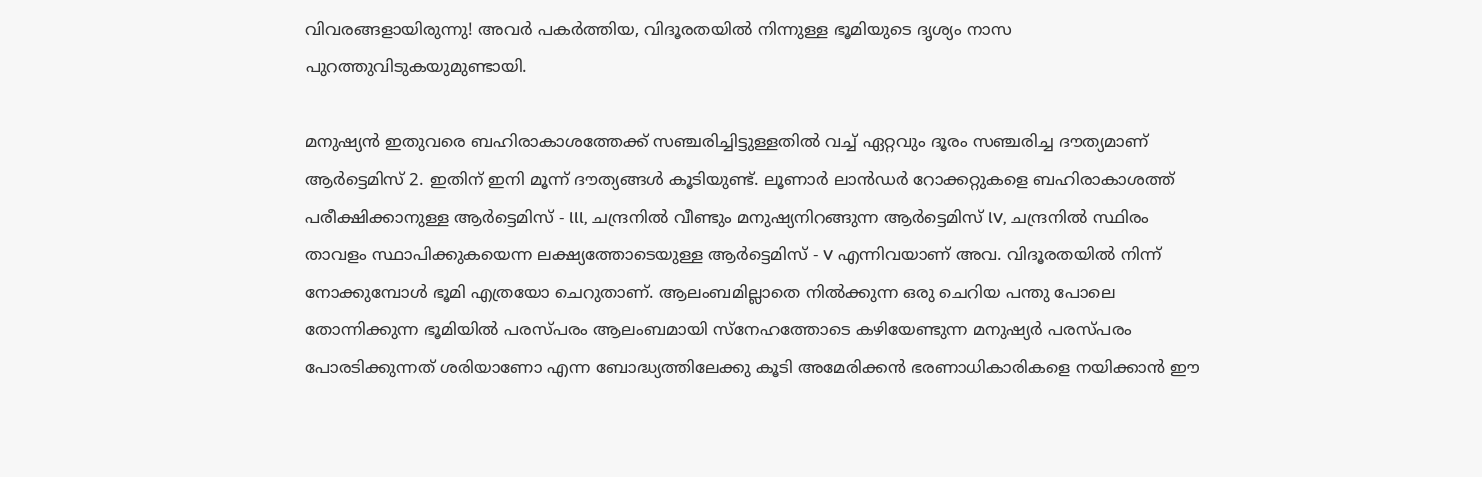വിവരങ്ങളായിരുന്നു! അവർ പകർത്തിയ, വിദൂരതയിൽ നിന്നുള്ള ഭൂമിയുടെ ദൃശ്യം നാസ പുറത്തുവിടുകയുമുണ്ടായി.

മനുഷ്യൻ ഇതുവരെ ബഹിരാകാശത്തേക്ക് സഞ്ചരിച്ചിട്ടുള്ളതിൽ വച്ച് ഏറ്റവും ദൂരം സഞ്ചരിച്ച ദൗത്യമാണ് ആർട്ടെമിസ് 2. ഇതിന് ഇനി മൂന്ന് ദൗത്യങ്ങൾ കൂടിയുണ്ട്. ലൂണാർ ലാൻഡർ റോക്കറ്റുകളെ ബഹിരാകാശത്ത് പരീക്ഷിക്കാനുള്ള ആർട്ടെമിസ് - lll, ചന്ദ്രനിൽ വീണ്ടും മനുഷ്യനിറങ്ങുന്ന ആർട്ടെമിസ് lV, ചന്ദ്രനിൽ സ്ഥിരം താവളം സ്ഥാപിക്കുകയെന്ന ലക്ഷ്യത്തോടെയുള്ള ആർട്ടെമിസ് - V എന്നിവയാണ് അവ. വിദൂരതയിൽ നിന്ന് നോക്കുമ്പോൾ ഭൂമി എത്രയോ ചെറുതാണ്. ആലംബമില്ലാതെ നിൽക്കുന്ന ഒരു ചെറിയ പന്തു പോലെ തോന്നിക്കുന്ന ഭൂമിയിൽ പരസ്പരം ആലംബമായി സ്നേഹത്തോടെ കഴിയേണ്ടുന്ന മനുഷ്യർ പരസ്പരം പോരടിക്കുന്നത് ശരിയാണോ എന്ന ബോദ്ധ്യത്തിലേക്കു കൂടി അമേരിക്കൻ ഭരണാധികാരികളെ നയിക്കാൻ ഈ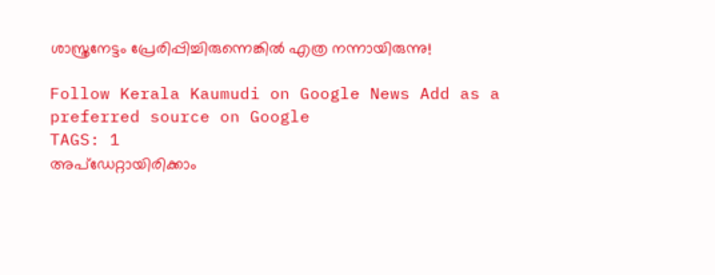ശാസ്ത്രനേട്ടം പ്രേരിപ്പിച്ചിരുന്നെങ്കിൽ എത്ര നന്നായിരുന്നു!

Follow Kerala Kaumudi on Google News Add as a preferred source on Google
TAGS: 1
അപ്ഡേറ്റായിരിക്കാം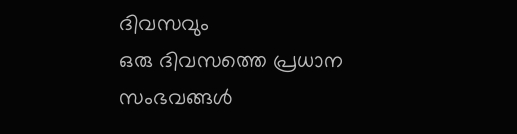ദിവസവും
ഒരു ദിവസത്തെ പ്രധാന സംഭവങ്ങൾ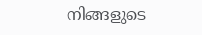നിങ്ങളുടെ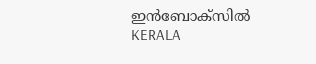ഇൻബോക്സിൽ
KERALA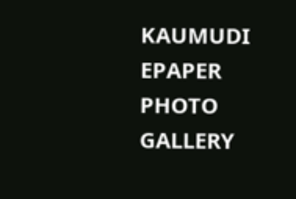KAUMUDI EPAPER
PHOTO GALLERY